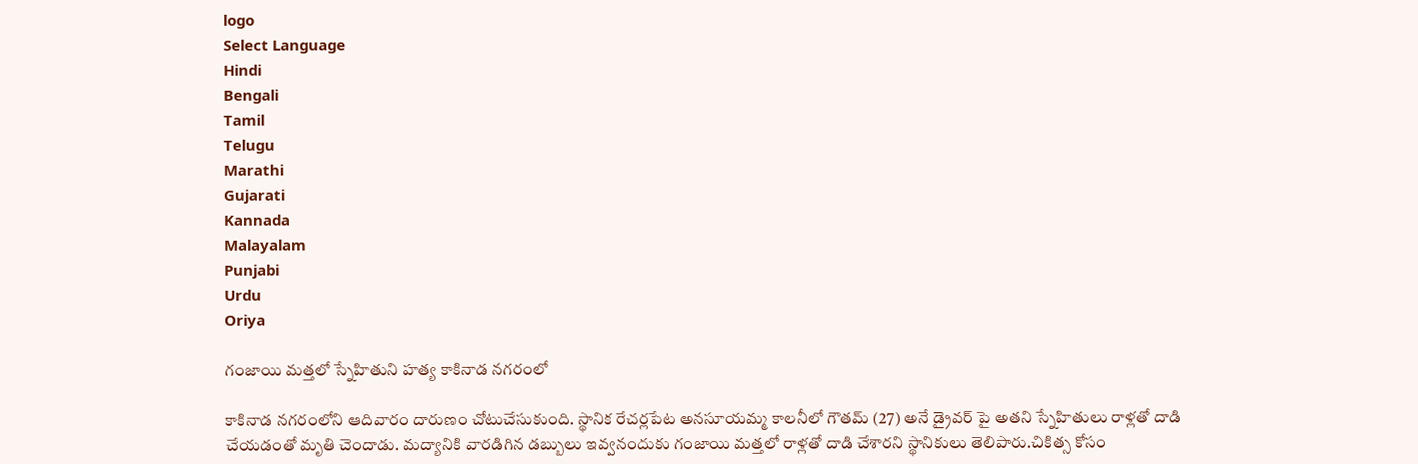logo
Select Language
Hindi
Bengali
Tamil
Telugu
Marathi
Gujarati
Kannada
Malayalam
Punjabi
Urdu
Oriya

గంజాయి మత్తలో స్నేహితుని హత్య కాకినాడ నగరంలో

కాకినాడ నగరంలోని ఆదివారం దారుణం చోటుచేసుకుంది. స్థానిక రేచర్లపేట అనసూయమ్మ కాలనీలో గౌతమ్ (27) అనే డ్రైవర్ పై అతని స్నేహితులు రాళ్లతో దాడి చేయడంతో మృతి చెందాడు. మద్యానికి వారడిగిన డబ్బులు ఇవ్వనందుకు గంజాయి మత్తలో రాళ్లతో దాడి చేశారని స్థానికులు తెలిపారు.చికిత్స కోసం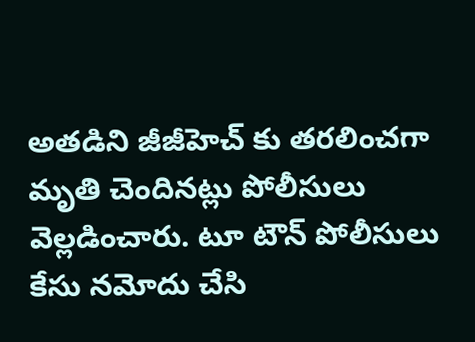అతడిని జీజీహెచ్ కు తరలించగా మృతి చెందినట్లు పోలీసులు వెల్లడించారు. టూ టౌన్ పోలీసులు కేసు నమోదు చేసి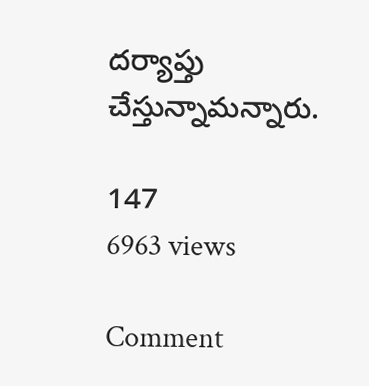దర్యాప్తు చేస్తున్నామన్నారు.

147
6963 views

Comment